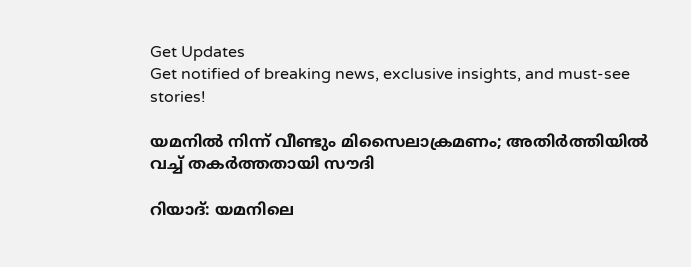Get Updates
Get notified of breaking news, exclusive insights, and must-see stories!

യമനില്‍ നിന്ന് വീണ്ടും മിസൈലാക്രമണം; അതിര്‍ത്തിയില്‍ വച്ച് തകര്‍ത്തതായി സൗദി

റിയാദ്: യമനിലെ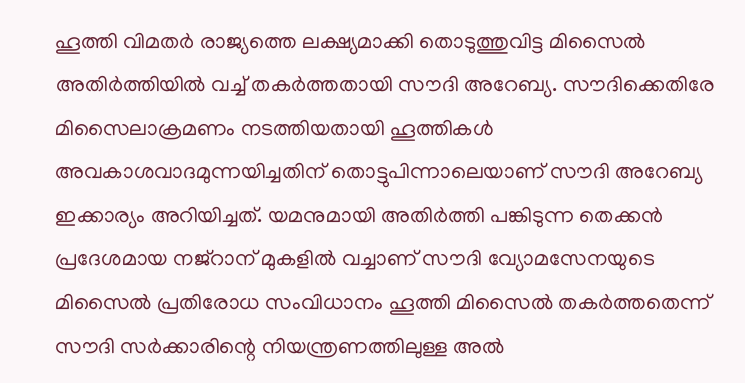ഹൂത്തി വിമതര്‍ രാജ്യത്തെ ലക്ഷ്യമാക്കി തൊടുത്തുവിട്ട മിസൈല്‍ അതിര്‍ത്തിയില്‍ വച്ച് തകര്‍ത്തതായി സൗദി അറേബ്യ. സൗദിക്കെതിരേ മിസൈലാക്രമണം നടത്തിയതായി ഹൂത്തികള്‍ അവകാശവാദമുന്നയിച്ചതിന് തൊട്ടുപിന്നാലെയാണ് സൗദി അറേബ്യ ഇക്കാര്യം അറിയിച്ചത്. യമനുമായി അതിര്‍ത്തി പങ്കിടുന്ന തെക്കന്‍ പ്രദേശമായ നജ്‌റാന് മുകളില്‍ വച്ചാണ് സൗദി വ്യോമസേനയുടെ മിസൈല്‍ പ്രതിരോധ സംവിധാനം ഹൂത്തി മിസൈല്‍ തകര്‍ത്തതെന്ന് സൗദി സര്‍ക്കാരിന്റെ നിയന്ത്രണത്തിലുള്ള അല്‍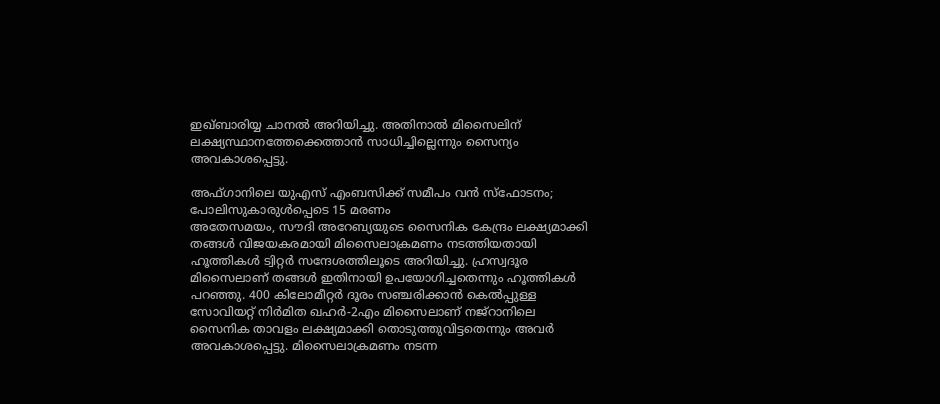ഇഖ്ബാരിയ്യ ചാനല്‍ അറിയിച്ചു. അതിനാല്‍ മിസൈലിന് ലക്ഷ്യസ്ഥാനത്തേക്കെത്താന്‍ സാധിച്ചില്ലെന്നും സൈന്യം അവകാശപ്പെട്ടു.

അഫ്ഗാനിലെ യുഎസ് എംബസിക്ക് സമീപം വന്‍ സ്‌ഫോടനം; പോലിസുകാരുള്‍പ്പെടെ 15 മരണം
അതേസമയം, സൗദി അറേബ്യയുടെ സൈനിക കേന്ദ്രം ലക്ഷ്യമാക്കി തങ്ങള്‍ വിജയകരമായി മിസൈലാക്രമണം നടത്തിയതായി ഹൂത്തികള്‍ ട്വിറ്റര്‍ സന്ദേശത്തിലൂടെ അറിയിച്ചു. ഹ്രസ്വദൂര മിസൈലാണ് തങ്ങള്‍ ഇതിനായി ഉപയോഗിച്ചതെന്നും ഹൂത്തികള്‍ പറഞ്ഞു. 400 കിലോമീറ്റര്‍ ദൂരം സഞ്ചരിക്കാന്‍ കെല്‍പ്പുള്ള സോവിയറ്റ് നിര്‍മിത ഖഹര്‍-2എം മിസൈലാണ് നജ്‌റാനിലെ സൈനിക താവളം ലക്ഷ്യമാക്കി തൊടുത്തുവിട്ടതെന്നും അവര്‍ അവകാശപ്പെട്ടു. മിസൈലാക്രമണം നടന്ന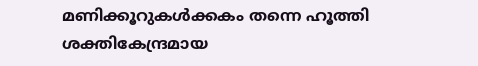മണിക്കൂറുകള്‍ക്കകം തന്നെ ഹൂത്തി ശക്തികേന്ദ്രമായ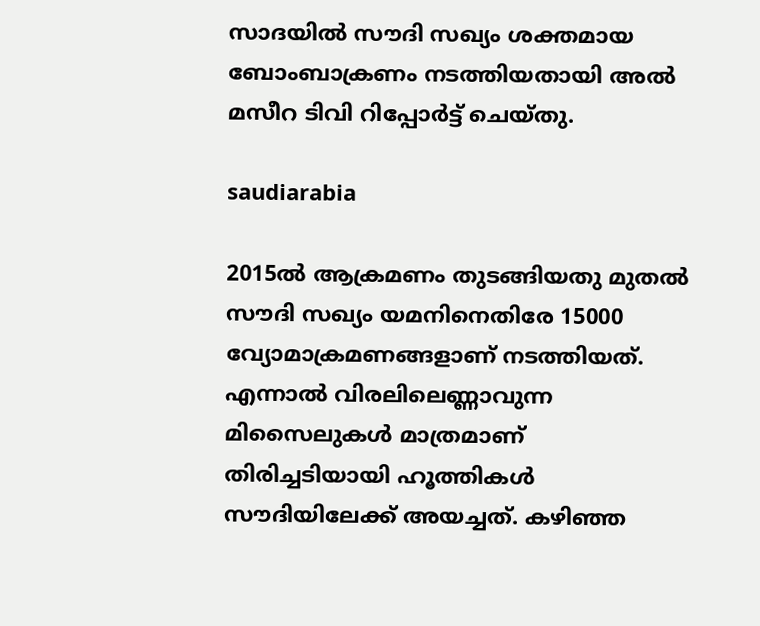സാദയില്‍ സൗദി സഖ്യം ശക്തമായ ബോംബാക്രണം നടത്തിയതായി അല്‍ മസീറ ടിവി റിപ്പോര്‍ട്ട് ചെയ്തു.

saudiarabia

2015ല്‍ ആക്രമണം തുടങ്ങിയതു മുതല്‍ സൗദി സഖ്യം യമനിനെതിരേ 15000 വ്യോമാക്രമണങ്ങളാണ് നടത്തിയത്. എന്നാല്‍ വിരലിലെണ്ണാവുന്ന മിസൈലുകള്‍ മാത്രമാണ് തിരിച്ചടിയായി ഹൂത്തികള്‍ സൗദിയിലേക്ക് അയച്ചത്. കഴിഞ്ഞ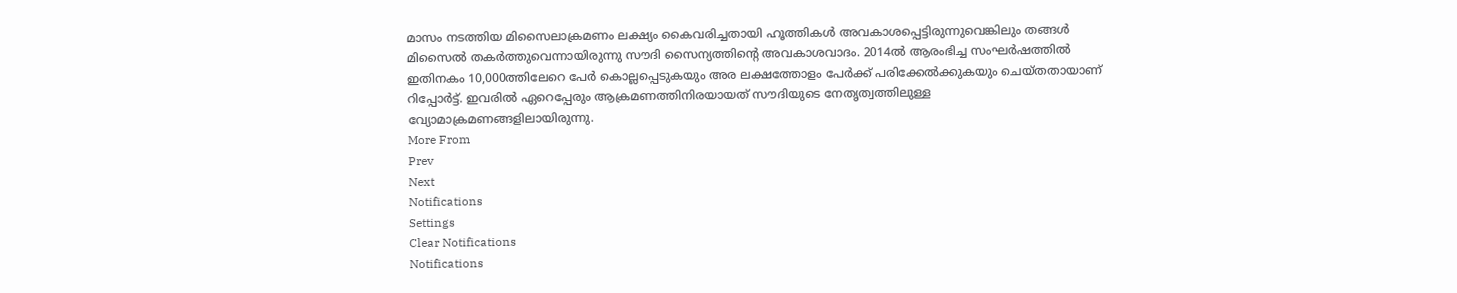മാസം നടത്തിയ മിസൈലാക്രമണം ലക്ഷ്യം കൈവരിച്ചതായി ഹൂത്തികള്‍ അവകാശപ്പെട്ടിരുന്നുവെങ്കിലും തങ്ങള്‍ മിസൈല്‍ തകര്‍ത്തുവെന്നായിരുന്നു സൗദി സൈന്യത്തിന്റെ അവകാശവാദം. 2014ല്‍ ആരംഭിച്ച സംഘര്‍ഷത്തില്‍ ഇതിനകം 10,000ത്തിലേറെ പേര്‍ കൊല്ലപ്പെടുകയും അര ലക്ഷത്തോളം പേര്‍ക്ക് പരിക്കേല്‍ക്കുകയും ചെയ്തതായാണ് റിപ്പോര്‍ട്ട്. ഇവരില്‍ ഏറെപ്പേരും ആക്രമണത്തിനിരയായത് സൗദിയുടെ നേതൃത്വത്തിലുള്ള വ്യോമാക്രമണങ്ങളിലായിരുന്നു.
More From
Prev
Next
Notifications
Settings
Clear Notifications
Notifications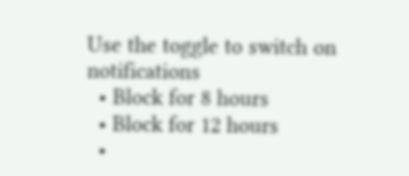Use the toggle to switch on notifications
  • Block for 8 hours
  • Block for 12 hours
  •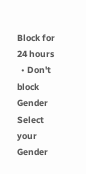Block for 24 hours
  • Don't block
Gender
Select your Gender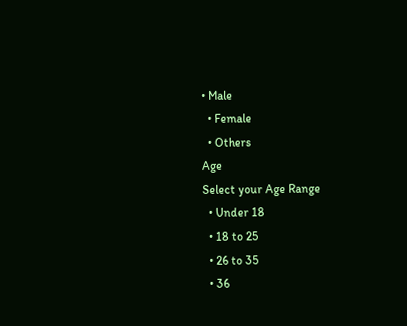• Male
  • Female
  • Others
Age
Select your Age Range
  • Under 18
  • 18 to 25
  • 26 to 35
  • 36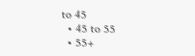to 45
  • 45 to 55
  • 55+